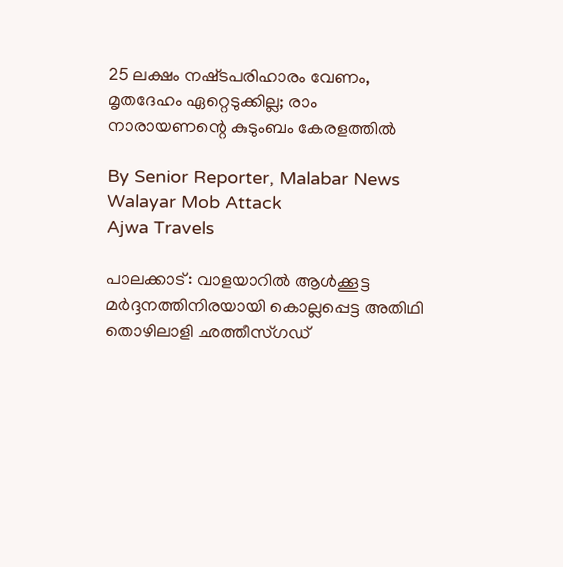25 ലക്ഷം നഷ്‌ടപരിഹാരം വേണം, മൃതദേഹം ഏറ്റെടുക്കില്ല; രാം നാരായണന്റെ കുടുംബം കേരളത്തിൽ

By Senior Reporter, Malabar News
Walayar Mob Attack
Ajwa Travels

പാലക്കാട്: വാളയാറിൽ ആൾക്കൂട്ട മർദ്ദനത്തിനിരയായി കൊല്ലപ്പെട്ട അതിഥി തൊഴിലാളി ഛത്തീസ്‌ഗഡ്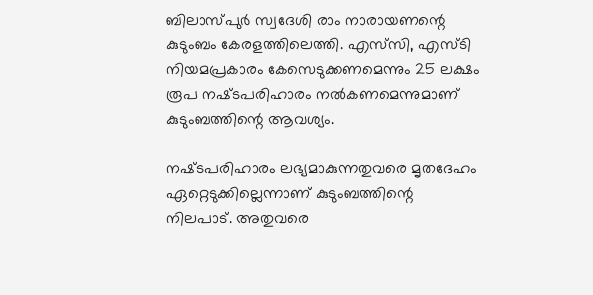ബിലാസ്‌പുർ സ്വദേശി രാം നാരായണന്റെ കുടുംബം കേരളത്തിലെത്തി. എസ്‌സി, എസ്‌ടി നിയമപ്രകാരം കേസെടുക്കണമെന്നും 25 ലക്ഷം രൂപ നഷ്‌ടപരിഹാരം നൽകണമെന്നുമാണ് കുടുംബത്തിന്റെ ആവശ്യം.

നഷ്‌ടപരിഹാരം ലഭ്യമാകുന്നതുവരെ മൃതദേഹം ഏറ്റെടുക്കില്ലെന്നാണ് കുടുംബത്തിന്റെ നിലപാട്. അതുവരെ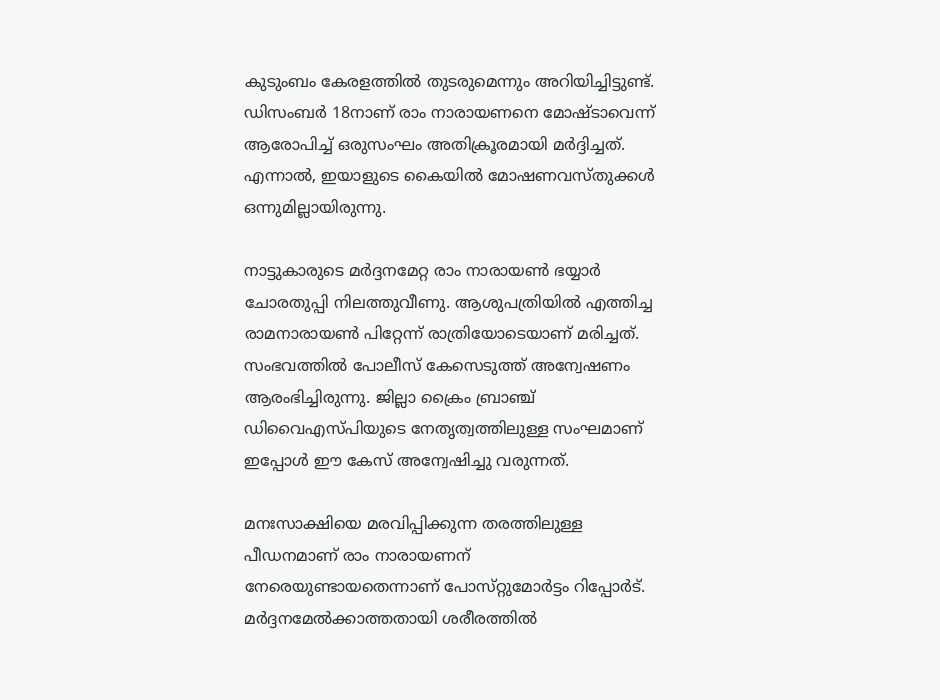കുടുംബം കേരളത്തിൽ തുടരുമെന്നും അറിയിച്ചിട്ടുണ്ട്. ഡിസംബർ 18നാണ് രാം നാരായണനെ മോഷ്‌ടാവെന്ന് ആരോപിച്ച് ഒരുസംഘം അതിക്രൂരമായി മർദ്ദിച്ചത്. എന്നാൽ, ഇയാളുടെ കൈയിൽ മോഷണവസ്‌തുക്കൾ ഒന്നുമില്ലായിരുന്നു.

നാട്ടുകാരുടെ മർദ്ദനമേറ്റ രാം നാരായൺ ഭയ്യാർ ചോരതുപ്പി നിലത്തുവീണു. ആശുപത്രിയിൽ എത്തിച്ച രാമനാരായൺ പിറ്റേന്ന് രാത്രിയോടെയാണ് മരിച്ചത്. സംഭവത്തിൽ പോലീസ് കേസെടുത്ത് അന്വേഷണം ആരംഭിച്ചിരുന്നു. ജില്ലാ ക്രൈം ബ്രാഞ്ച് ഡിവൈഎസ്‌പിയുടെ നേതൃത്വത്തിലുള്ള സംഘമാണ് ഇപ്പോൾ ഈ കേസ് അന്വേഷിച്ചു വരുന്നത്.

മനഃസാക്ഷിയെ മരവിപ്പിക്കുന്ന തരത്തിലുള്ള പീഡനമാണ് രാം നാരായണന് നേരെയുണ്ടായതെന്നാണ് പോസ്‌റ്റുമോർട്ടം റിപ്പോർട്. മർദ്ദനമേൽക്കാത്തതായി ശരീരത്തിൽ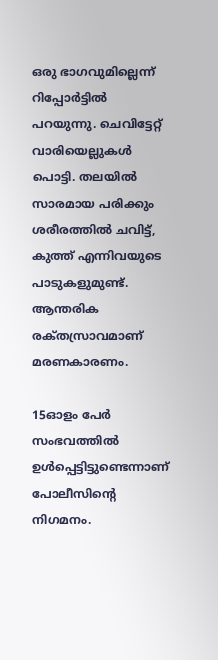ഒരു ഭാഗവുമില്ലെന്ന് റിപ്പോർട്ടിൽ പറയുന്നു. ചെവിട്ടേറ്റ് വാരിയെല്ലുകൾ പൊട്ടി. തലയിൽ സാരമായ പരിക്കും ശരീരത്തിൽ ചവിട്ട്, കുത്ത് എന്നിവയുടെ പാടുകളുമുണ്ട്. ആന്തരിക രക്‌തസ്രാവമാണ് മരണകാരണം.

15ഓളം പേർ സംഭവത്തിൽ ഉൾപ്പെട്ടിട്ടുണ്ടെന്നാണ് പോലീസിന്റെ നിഗമനം.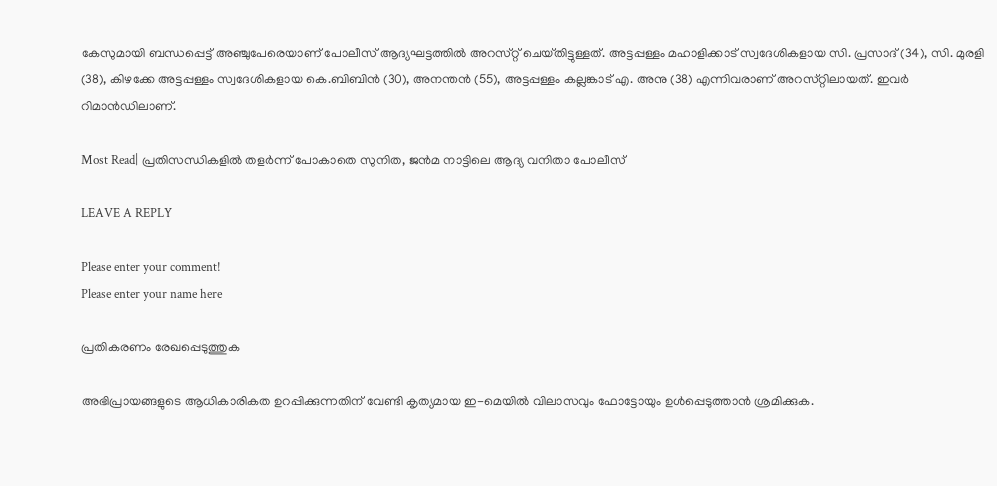കേസുമായി ബന്ധപ്പെട്ട് അഞ്ചുപേരെയാണ് പോലീസ് ആദ്യഘട്ടത്തിൽ അറസ്‌റ്റ് ചെയ്‌തിട്ടുള്ളത്‌. അട്ടപ്പള്ളം മഹാളിക്കാട് സ്വദേശികളായ സി. പ്രസാദ് (34), സി. മുരളി (38), കിഴക്കേ അട്ടപ്പള്ളം സ്വദേശികളായ കെ.ബിബിൻ (30), അനന്തൻ (55), അട്ടപ്പള്ളം കല്ലങ്കാട് എ. അനു (38) എന്നിവരാണ് അറസ്‌റ്റിലായത്‌. ഇവർ റിമാൻഡിലാണ്.

Most Read| പ്രതിസന്ധികളിൽ തളർന്ന് പോകാതെ സുനിത, ജൻമ നാട്ടിലെ ആദ്യ വനിതാ പോലീസ്

LEAVE A REPLY

Please enter your comment!
Please enter your name here

പ്രതികരണം രേഖപ്പെടുത്തുക

അഭിപ്രായങ്ങളുടെ ആധികാരികത ഉറപ്പിക്കുന്നതിന് വേണ്ടി കൃത്യമായ ഇ-മെയിൽ വിലാസവും ഫോട്ടോയും ഉൾപ്പെടുത്താൻ ശ്രമിക്കുക.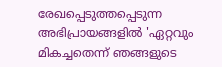രേഖപ്പെടുത്തപ്പെടുന്ന അഭിപ്രായങ്ങളിൽ 'ഏറ്റവും മികച്ചതെന്ന് ഞങ്ങളുടെ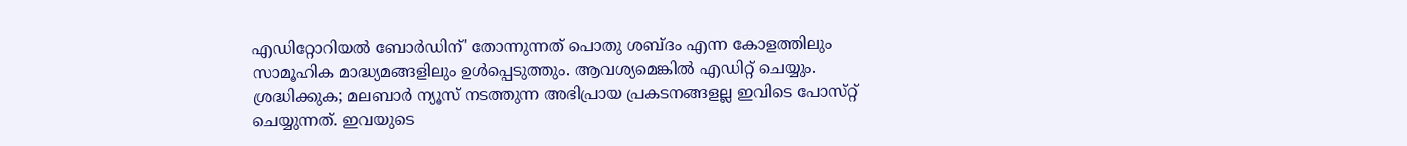എഡിറ്റോറിയൽ ബോർഡിന്' തോന്നുന്നത് പൊതു ശബ്‌ദം എന്ന കോളത്തിലും സാമൂഹിക മാദ്ധ്യമങ്ങളിലും ഉൾപ്പെടുത്തും. ആവശ്യമെങ്കിൽ എഡിറ്റ് ചെയ്യും. ശ്രദ്ധിക്കുക; മലബാർ ന്യൂസ് നടത്തുന്ന അഭിപ്രായ പ്രകടനങ്ങളല്ല ഇവിടെ പോസ്‌റ്റ് ചെയ്യുന്നത്. ഇവയുടെ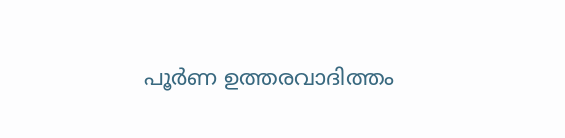പൂർണ ഉത്തരവാദിത്തം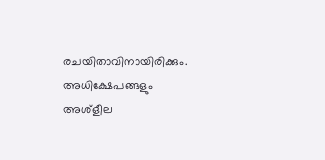രചയിതാവിനായിരിക്കും. അധിക്ഷേപങ്ങളും അശ്‌ളീല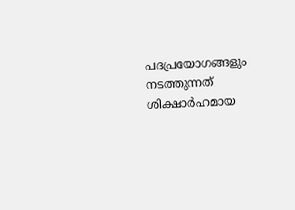പദപ്രയോഗങ്ങളും നടത്തുന്നത് ശിക്ഷാർഹമായ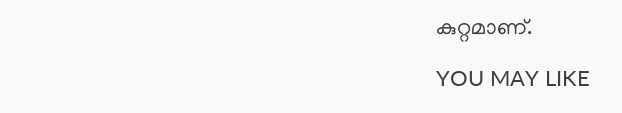കുറ്റമാണ്.

YOU MAY LIKE